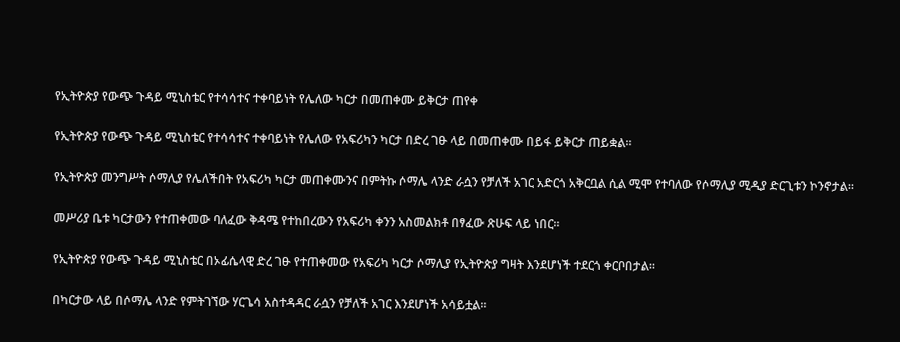የኢትዮጵያ የውጭ ጉዳይ ሚኒስቴር የተሳሳተና ተቀባይነት የሌለው ካርታ በመጠቀሙ ይቅርታ ጠየቀ

የኢትዮጵያ የውጭ ጉዳይ ሚኒስቴር የተሳሳተና ተቀባይነት የሌለው የአፍሪካን ካርታ በድረ ገፁ ላይ በመጠቀሙ በይፋ ይቅርታ ጠይቋል።

የኢትዮጵያ መንግሥት ሶማሊያ የሌለችበት የአፍሪካ ካርታ መጠቀሙንና በምትኩ ሶማሌ ላንድ ራሷን የቻለች አገር አድርጎ አቅርቧል ሲል ሚሞ የተባለው የሶማሊያ ሚዲያ ድርጊቱን ኮንኖታል።

መሥሪያ ቤቱ ካርታውን የተጠቀመው ባለፈው ቅዳሜ የተከበረውን የአፍሪካ ቀንን አስመልክቶ በፃፈው ጽሁፍ ላይ ነበር።

የኢትዮጵያ የውጭ ጉዳይ ሚኒስቴር በኦፊሴላዊ ድረ ገፁ የተጠቀመው የአፍሪካ ካርታ ሶማሊያ የኢትዮጵያ ግዛት እንደሆነች ተደርጎ ቀርቦበታል።

በካርታው ላይ በሶማሌ ላንድ የምትገኘው ሃርጌሳ አስተዳዳር ራሷን የቻለች አገር እንደሆነች አሳይቷል።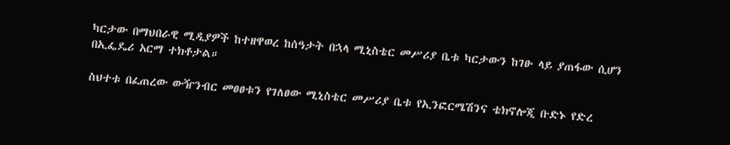ካርታው በማህበራዊ ሚዲያዎች ከተዘዋወረ ከሰዓታት በኋላ ሚኒስቴር መሥሪያ ቤቱ ካርታውን ከገፁ ላይ ያጠፋው ሲሆን በኢፌዴሪ አርማ ተክቶታል።

ስህተቱ በፈጠረው ውዥንብር መፀፀቱን የገለፀው ሚኒስቴር መሥሪያ ቤቱ የኢንፎርሜሽንና ቴክኖሎጂ ቡድኑ የድረ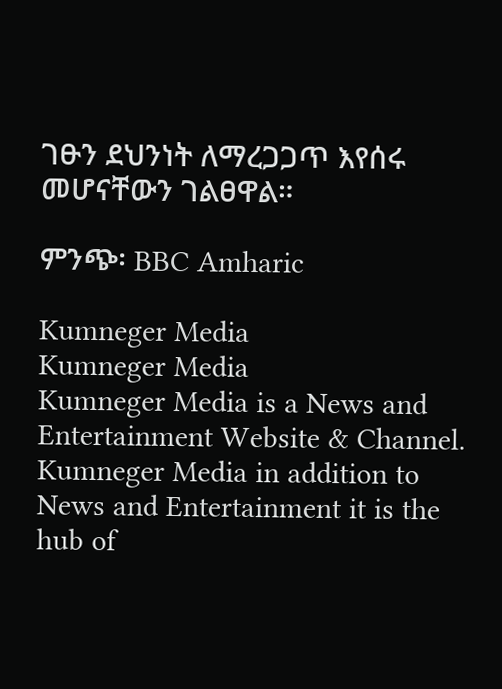ገፁን ደህንነት ለማረጋጋጥ እየሰሩ መሆናቸውን ገልፀዋል።

ምንጭ፡ BBC Amharic

Kumneger Media
Kumneger Media
Kumneger Media is a News and Entertainment Website & Channel. Kumneger Media in addition to News and Entertainment it is the hub of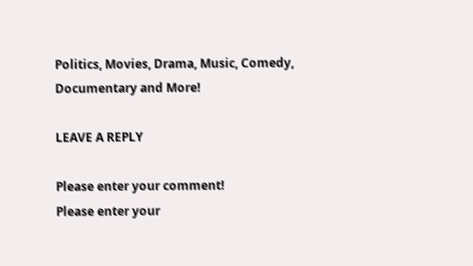Politics, Movies, Drama, Music, Comedy, Documentary and More!

LEAVE A REPLY

Please enter your comment!
Please enter your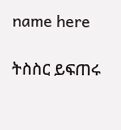name here

ትስስር ይፍጠሩ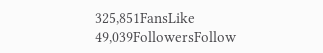325,851FansLike
49,039FollowersFollow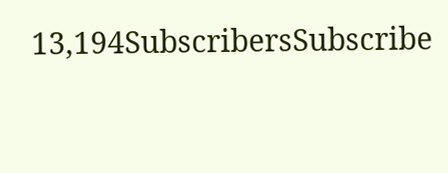13,194SubscribersSubscribe